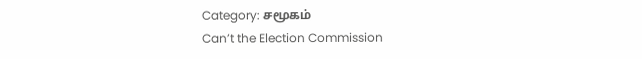Category: சமூகம்
Can’t the Election Commission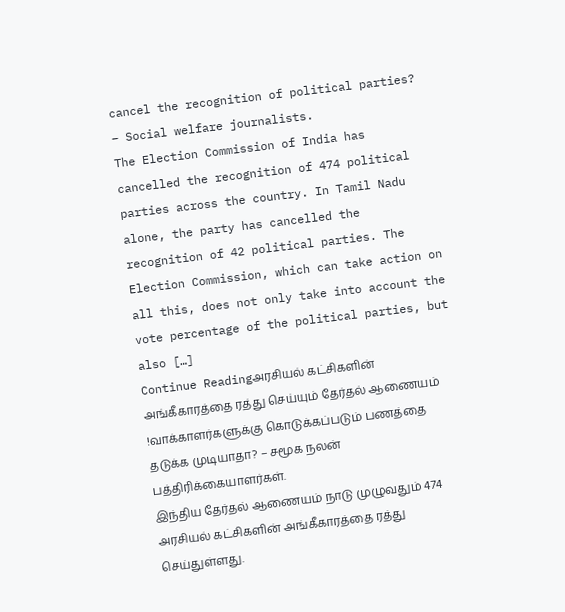cancel the recognition of political parties? – Social welfare journalists.
The Election Commission of India has cancelled the recognition of 474 political parties across the country. In Tamil Nadu alone, the party has cancelled the recognition of 42 political parties. The Election Commission, which can take action on all this, does not only take into account the vote percentage of the political parties, but also […]
Continue Readingஅரசியல் கட்சிகளின் அங்கீகாரத்தை ரத்து செய்யும் தேர்தல் ஆணையம் !வாக்காளர்களுக்கு கொடுக்கப்படும் பணத்தை தடுக்க முடியாதா? – சமூக நலன் பத்திரிக்கையாளர்கள்.
இந்திய தேர்தல் ஆணையம் நாடு முழுவதும் 474 அரசியல் கட்சிகளின் அங்கீகாரத்தை ரத்து செய்துள்ளது.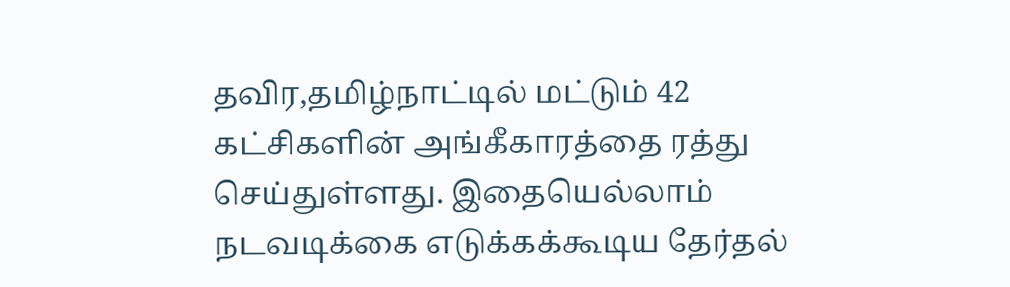தவிர,தமிழ்நாட்டில் மட்டும் 42 கட்சிகளின் அங்கீகாரத்தை ரத்து செய்துள்ளது. இதையெல்லாம் நடவடிக்கை எடுக்கக்கூடிய தேர்தல்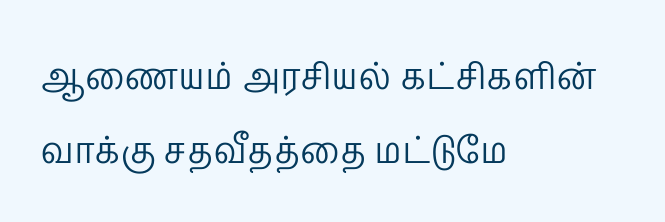ஆணையம் அரசியல் கட்சிகளின் வாக்கு சதவீதத்தை மட்டுமே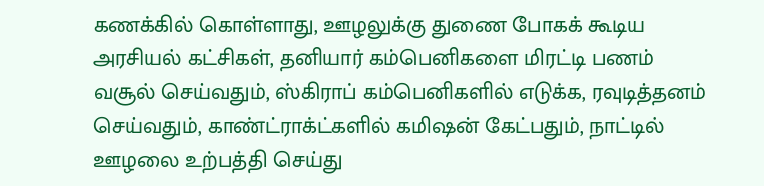கணக்கில் கொள்ளாது, ஊழலுக்கு துணை போகக் கூடிய அரசியல் கட்சிகள், தனியார் கம்பெனிகளை மிரட்டி பணம் வசூல் செய்வதும், ஸ்கிராப் கம்பெனிகளில் எடுக்க, ரவுடித்தனம் செய்வதும், காண்ட்ராக்ட்களில் கமிஷன் கேட்பதும், நாட்டில் ஊழலை உற்பத்தி செய்து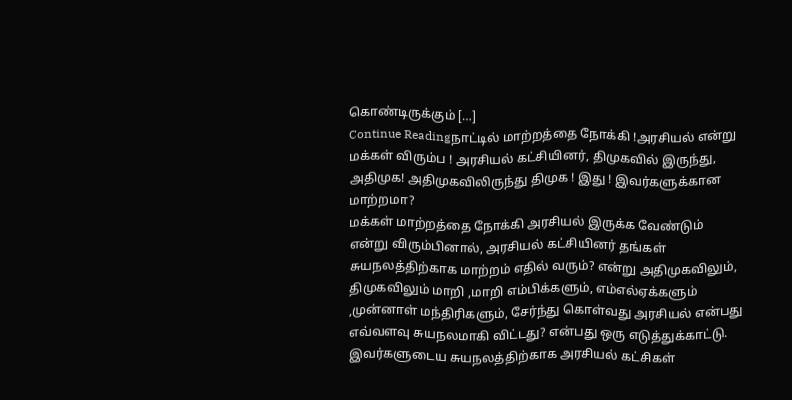கொண்டிருக்கும் […]
Continue Readingநாட்டில் மாற்றத்தை நோக்கி !அரசியல் என்று மக்கள் விரும்ப ! அரசியல் கட்சியினர், திமுகவில் இருந்து, அதிமுக! அதிமுகவிலிருந்து திமுக ! இது ! இவர்களுக்கான மாற்றமா?
மக்கள் மாற்றத்தை நோக்கி அரசியல் இருக்க வேண்டும் என்று விரும்பினால், அரசியல் கட்சியினர் தங்கள் சுயநலத்திற்காக மாற்றம் எதில் வரும்? என்று அதிமுகவிலும், திமுகவிலும் மாறி ,மாறி எம்பிக்களும், எம்எல்ஏக்களும் ,முன்னாள் மந்திரிகளும், சேர்ந்து கொள்வது அரசியல் என்பது எவ்வளவு சுயநலமாகி விட்டது? என்பது ஒரு எடுத்துக்காட்டு. இவர்களுடைய சுயநலத்திற்காக அரசியல் கட்சிகள்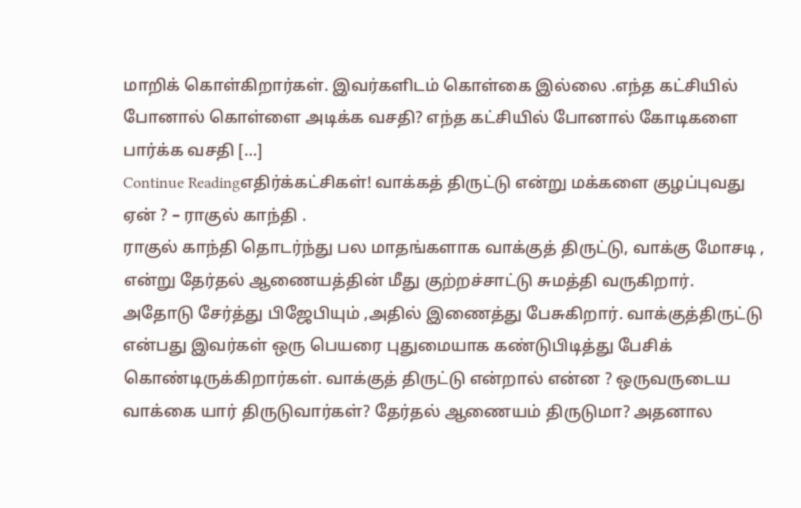மாறிக் கொள்கிறார்கள். இவர்களிடம் கொள்கை இல்லை .எந்த கட்சியில் போனால் கொள்ளை அடிக்க வசதி? எந்த கட்சியில் போனால் கோடிகளை பார்க்க வசதி […]
Continue Readingஎதிர்க்கட்சிகள்! வாக்கத் திருட்டு என்று மக்களை குழப்புவது ஏன் ? – ராகுல் காந்தி .
ராகுல் காந்தி தொடர்ந்து பல மாதங்களாக வாக்குத் திருட்டு, வாக்கு மோசடி , என்று தேர்தல் ஆணையத்தின் மீது குற்றச்சாட்டு சுமத்தி வருகிறார். அதோடு சேர்த்து பிஜேபியும் ,அதில் இணைத்து பேசுகிறார். வாக்குத்திருட்டு என்பது இவர்கள் ஒரு பெயரை புதுமையாக கண்டுபிடித்து பேசிக் கொண்டிருக்கிறார்கள். வாக்குத் திருட்டு என்றால் என்ன ? ஒருவருடைய வாக்கை யார் திருடுவார்கள்? தேர்தல் ஆணையம் திருடுமா? அதனால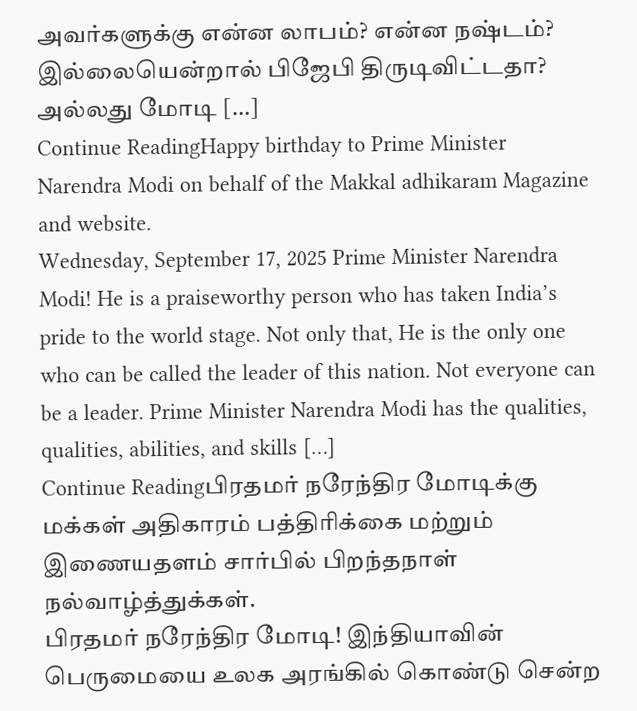அவர்களுக்கு என்ன லாபம்? என்ன நஷ்டம்? இல்லையென்றால் பிஜேபி திருடிவிட்டதா? அல்லது மோடி […]
Continue ReadingHappy birthday to Prime Minister Narendra Modi on behalf of the Makkal adhikaram Magazine and website.
Wednesday, September 17, 2025 Prime Minister Narendra Modi! He is a praiseworthy person who has taken India’s pride to the world stage. Not only that, He is the only one who can be called the leader of this nation. Not everyone can be a leader. Prime Minister Narendra Modi has the qualities, qualities, abilities, and skills […]
Continue Readingபிரதமர் நரேந்திர மோடிக்கு மக்கள் அதிகாரம் பத்திரிக்கை மற்றும் இணையதளம் சார்பில் பிறந்தநாள் நல்வாழ்த்துக்கள்.
பிரதமர் நரேந்திர மோடி! இந்தியாவின் பெருமையை உலக அரங்கில் கொண்டு சென்ற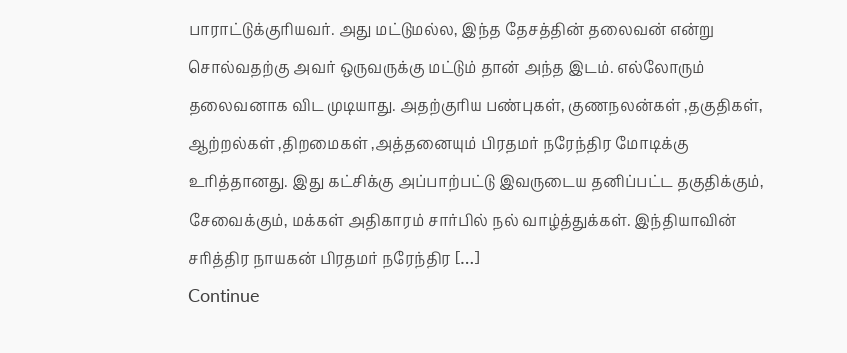பாராட்டுக்குரியவர். அது மட்டுமல்ல, இந்த தேசத்தின் தலைவன் என்று சொல்வதற்கு அவர் ஒருவருக்கு மட்டும் தான் அந்த இடம். எல்லோரும் தலைவனாக விட முடியாது. அதற்குரிய பண்புகள், குணநலன்கள் ,தகுதிகள், ஆற்றல்கள் ,திறமைகள் ,அத்தனையும் பிரதமர் நரேந்திர மோடிக்கு உரித்தானது. இது கட்சிக்கு அப்பாற்பட்டு இவருடைய தனிப்பட்ட தகுதிக்கும், சேவைக்கும், மக்கள் அதிகாரம் சார்பில் நல் வாழ்த்துக்கள். இந்தியாவின் சரித்திர நாயகன் பிரதமர் நரேந்திர […]
Continue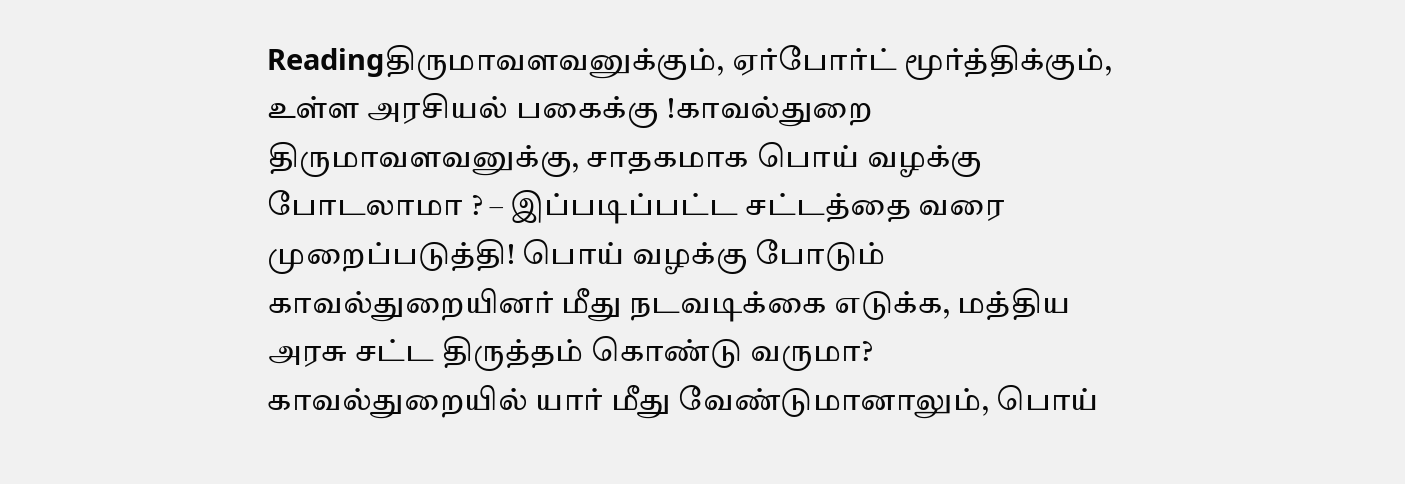Readingதிருமாவளவனுக்கும், ஏர்போர்ட் மூர்த்திக்கும், உள்ள அரசியல் பகைக்கு !காவல்துறை திருமாவளவனுக்கு, சாதகமாக பொய் வழக்கு போடலாமா ? – இப்படிப்பட்ட சட்டத்தை வரை முறைப்படுத்தி! பொய் வழக்கு போடும் காவல்துறையினர் மீது நடவடிக்கை எடுக்க, மத்திய அரசு சட்ட திருத்தம் கொண்டு வருமா?
காவல்துறையில் யார் மீது வேண்டுமானாலும், பொய்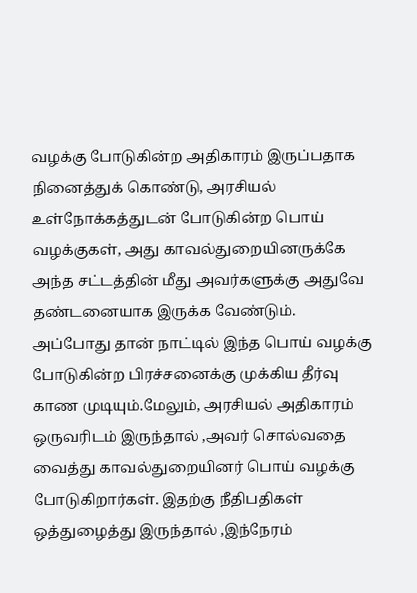வழக்கு போடுகின்ற அதிகாரம் இருப்பதாக நினைத்துக் கொண்டு, அரசியல் உள்நோக்கத்துடன் போடுகின்ற பொய் வழக்குகள், அது காவல்துறையினருக்கே அந்த சட்டத்தின் மீது அவர்களுக்கு அதுவே தண்டனையாக இருக்க வேண்டும். அப்போது தான் நாட்டில் இந்த பொய் வழக்கு போடுகின்ற பிரச்சனைக்கு முக்கிய தீர்வு காண முடியும்.மேலும், அரசியல் அதிகாரம் ஒருவரிடம் இருந்தால் ,அவர் சொல்வதை வைத்து காவல்துறையினர் பொய் வழக்கு போடுகிறார்கள். இதற்கு நீதிபதிகள் ஒத்துழைத்து இருந்தால் ,இந்நேரம்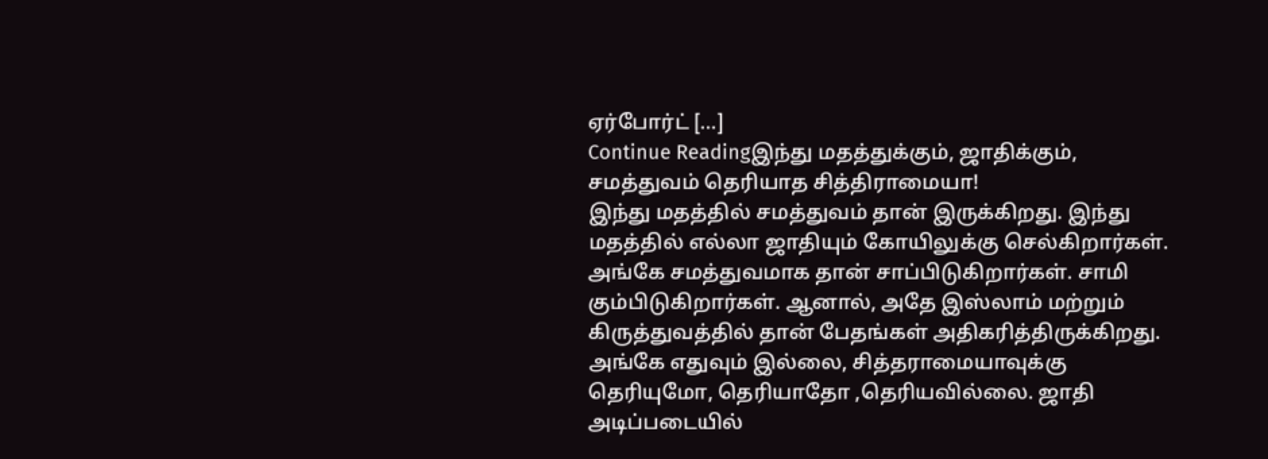ஏர்போர்ட் […]
Continue Readingஇந்து மதத்துக்கும், ஜாதிக்கும், சமத்துவம் தெரியாத சித்திராமையா!
இந்து மதத்தில் சமத்துவம் தான் இருக்கிறது. இந்து மதத்தில் எல்லா ஜாதியும் கோயிலுக்கு செல்கிறார்கள். அங்கே சமத்துவமாக தான் சாப்பிடுகிறார்கள். சாமி கும்பிடுகிறார்கள். ஆனால், அதே இஸ்லாம் மற்றும் கிருத்துவத்தில் தான் பேதங்கள் அதிகரித்திருக்கிறது. அங்கே எதுவும் இல்லை, சித்தராமையாவுக்கு தெரியுமோ, தெரியாதோ ,தெரியவில்லை. ஜாதி அடிப்படையில்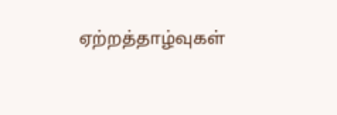ஏற்றத்தாழ்வுகள்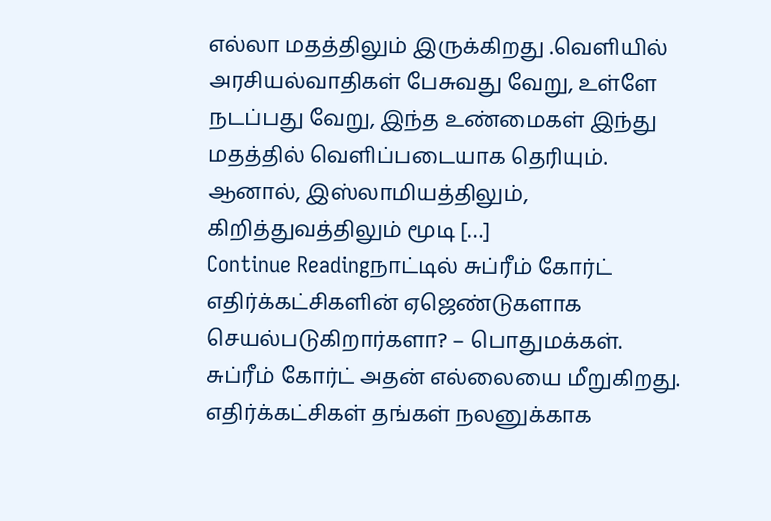எல்லா மதத்திலும் இருக்கிறது .வெளியில் அரசியல்வாதிகள் பேசுவது வேறு, உள்ளே நடப்பது வேறு, இந்த உண்மைகள் இந்து மதத்தில் வெளிப்படையாக தெரியும். ஆனால், இஸ்லாமியத்திலும், கிறித்துவத்திலும் மூடி […]
Continue Readingநாட்டில் சுப்ரீம் கோர்ட் எதிர்க்கட்சிகளின் ஏஜெண்டுகளாக செயல்படுகிறார்களா? – பொதுமக்கள்.
சுப்ரீம் கோர்ட் அதன் எல்லையை மீறுகிறது. எதிர்க்கட்சிகள் தங்கள் நலனுக்காக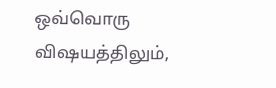ஒவ்வொரு விஷயத்திலும்,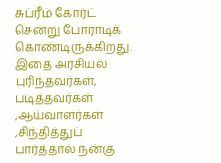சுப்ரீம் கோர்ட் சென்று போராடிக் கொண்டிருக்கிறது. இதை அரசியல் புரிந்தவர்கள், படித்தவர்கள் ,ஆய்வாளர்கள் ,சிந்தித்துப் பார்த்தால் நன்கு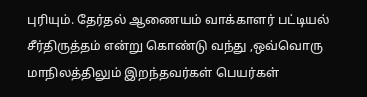புரியும். தேர்தல் ஆணையம் வாக்காளர் பட்டியல் சீர்திருத்தம் என்று கொண்டு வந்து ,ஒவ்வொரு மாநிலத்திலும் இறந்தவர்கள் பெயர்கள்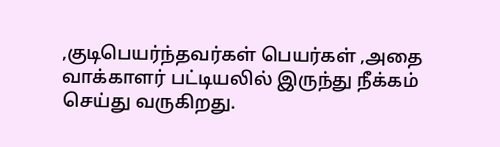,குடிபெயர்ந்தவர்கள் பெயர்கள் ,அதை வாக்காளர் பட்டியலில் இருந்து நீக்கம் செய்து வருகிறது.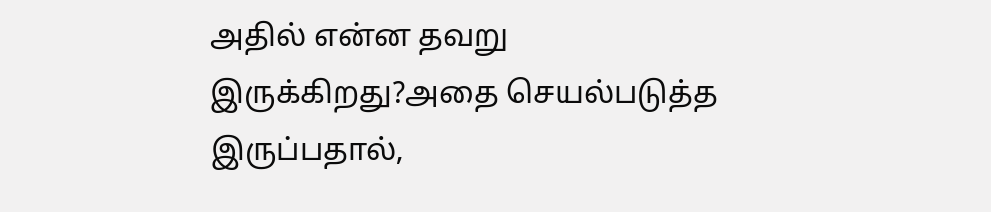அதில் என்ன தவறு இருக்கிறது?அதை செயல்படுத்த இருப்பதால்,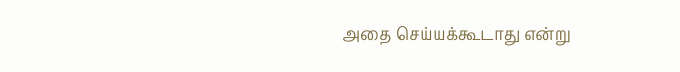அதை செய்யக்கூடாது என்று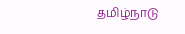தமிழ்நாடு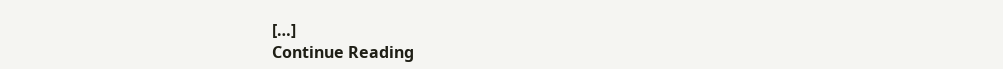[…]
Continue Reading